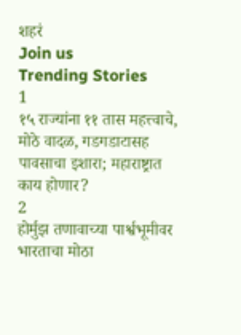शहरं
Join us
Trending Stories
1
१५ राज्यांना ११ तास महत्त्वाचे, मोठे वादळ, गडगडाटासह पावसाचा इशारा; महाराष्ट्रात काय होणार?
2
होर्मुझ तणावाच्या पार्श्वभूमीवर भारताचा मोठा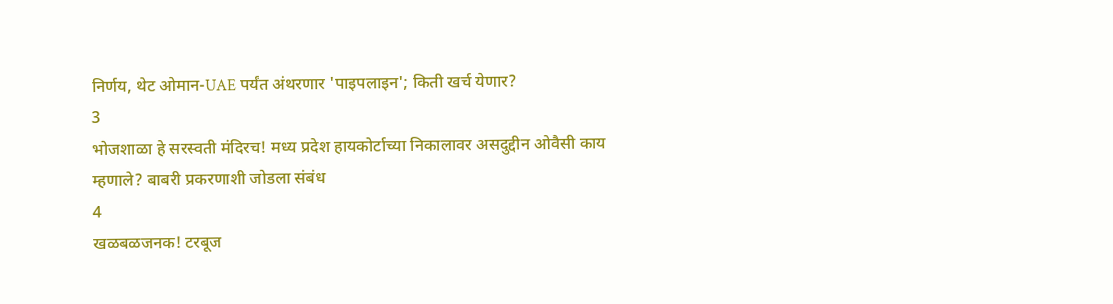निर्णय, थेट ओमान-UAE पर्यंत अंथरणार 'पाइपलाइन'; किती खर्च येणार?
3
भोजशाळा हे सरस्वती मंदिरच! मध्य प्रदेश हायकोर्टाच्या निकालावर असदुद्दीन ओवैसी काय म्हणाले? बाबरी प्रकरणाशी जोडला संबंध
4
खळबळजनक! टरबूज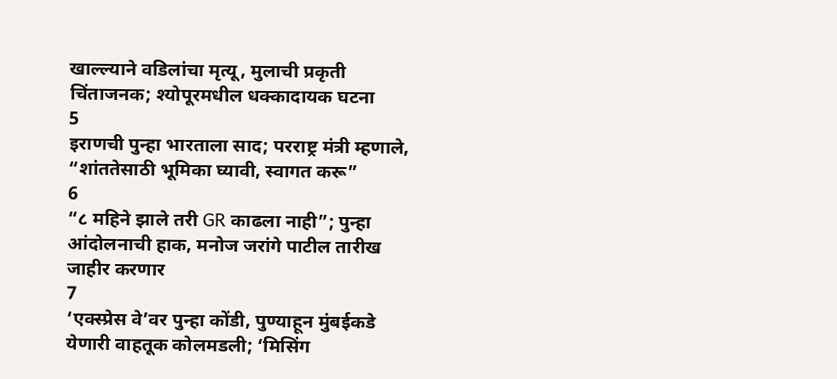खाल्ल्याने वडिलांचा मृत्यू, मुलाची प्रकृती चिंताजनक; श्योपूरमधील धक्कादायक घटना
5
इराणची पुन्हा भारताला साद; परराष्ट्र मंत्री म्हणाले, “शांततेसाठी भूमिका घ्यावी, स्वागत करू”
6
“८ महिने झाले तरी GR काढला नाही”; पुन्हा आंदोलनाची हाक, मनोज जरांगे पाटील तारीख जाहीर करणार
7
‘एक्स्प्रेस वे’वर पुन्हा कोंडी, पुण्याहून मुंबईकडे येणारी वाहतूक कोलमडली; ‘मिसिंग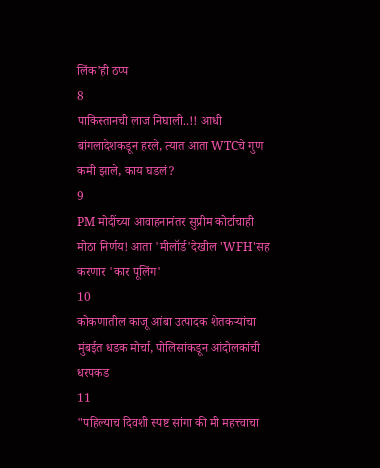लिंक’ही ठप्प
8
पाकिस्तानची लाज निघाली..!! आधी बांगलादेशकडून हरले, त्यात आता WTCचे गुण कमी झाले, काय घडलं?
9
PM मोदींच्या आवाहनानंतर सुप्रीम कोर्टाचाही मोठा निर्णय! आता 'मीलॉर्ड'देखील 'WFH'सह करणार 'कार पूलिंग'
10
कोकणातील काजू आंबा उत्पादक शेतकऱ्यांचा मुंबईत धडक मोर्चा, पोलिसांकडून आंदोलकांची धरपकड
11
"पहिल्याच दिवशी स्पष्ट सांगा की मी महत्त्वाचा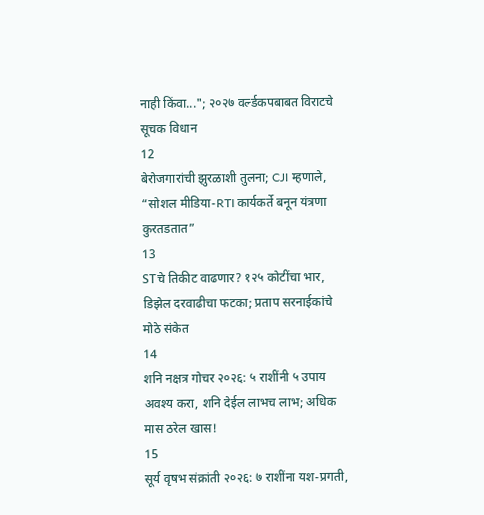नाही किंवा..."; २०२७ वर्ल्डकपबाबत विराटचे सूचक विधान
12
बेरोजगारांची झुरळाशी तुलना; CJI म्हणाले, “सोशल मीडिया-RTI कार्यकर्ते बनून यंत्रणा कुरतडतात”
13
STचे तिकीट वाढणार? १२५ कोटींचा भार, डिझेल दरवाढीचा फटका; प्रताप सरनाईकांचे मोठे संकेत
14
शनि नक्षत्र गोचर २०२६: ५ राशींनी ५ उपाय अवश्य करा, शनि देईल लाभच लाभ; अधिक मास ठरेल खास!
15
सूर्य वृषभ संक्रांती २०२६: ७ राशींना यश-प्रगती,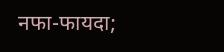नफा-फायदा;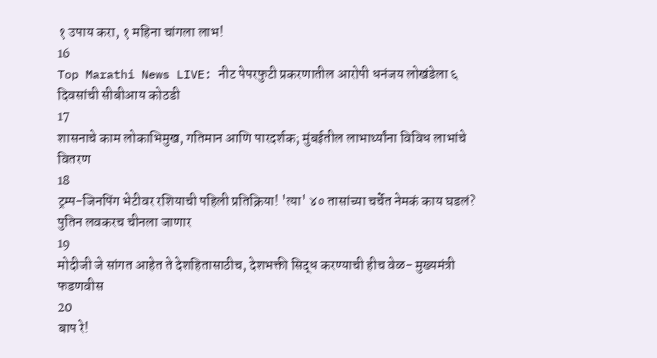१ उपाय करा, १ महिना चांगला लाभ!
16
Top Marathi News LIVE: नीट पेपरफुटी प्रकरणातील आरोपी धनंजय लोखंडेला ६ दिवसांची सीबीआय कोठडी
17
शासनाचे काम लोकाभिमुख, गतिमान आणि पारदर्शक; मुंबईतील लाभार्थ्यांना विविध लाभांचे वितरण
18
ट्रम्प-जिनपिंग भेटीवर रशियाची पहिली प्रतिक्रिया! 'त्या' ४० तासांच्या चर्चेत नेमकं काय घडलं? पुतिन लवकरच चीनला जाणार
19
मोदीजी जे सांगत आहेत ते देशहितासाठीच, देशभक्ती सिद्ध करण्याची हीच वेळ- मुख्यमंत्री फडणवीस
20
बाप रे!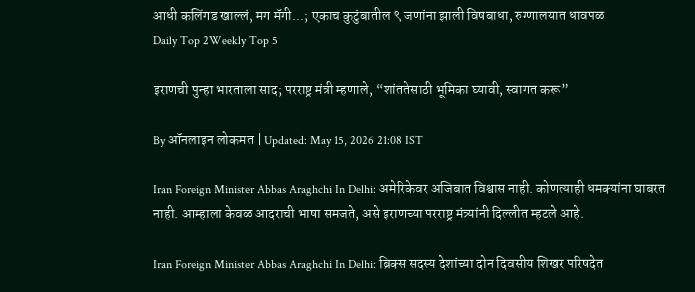आधी कलिंगड खाल्लं, मग मॅगी...; एकाच कुटुंबातील ९ जणांना झाली विषबाधा, रुग्णालयात धावपळ
Daily Top 2Weekly Top 5

इराणची पुन्हा भारताला साद; परराष्ट्र मंत्री म्हणाले, “शांततेसाठी भूमिका घ्यावी, स्वागत करू”

By ऑनलाइन लोकमत | Updated: May 15, 2026 21:08 IST

Iran Foreign Minister Abbas Araghchi In Delhi: अमेरिकेवर अजिबात विश्वास नाही. कोणत्याही धमक्यांना घाबरत नाही. आम्हाला केवळ आदराची भाषा समजते, असे इराणच्या परराष्ट्र मंत्र्यांनी दिल्लीत म्हटले आहे.

Iran Foreign Minister Abbas Araghchi In Delhi: ब्रिक्स सदस्य देशांच्या दोन दिवसीय शिखर परिषदेत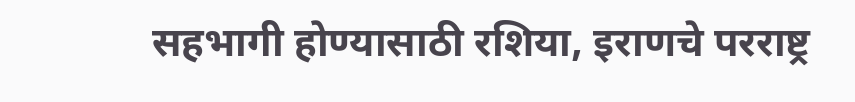सहभागी होण्यासाठी रशिया, इराणचे परराष्ट्र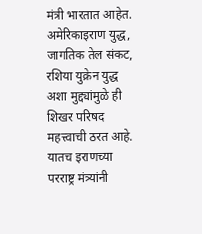मंत्री भारतात आहेत. अमेरिकाइराण युद्ध, जागतिक तेल संकट, रशिया युक्रेन युद्ध अशा मुद्द्यांमुळे ही शिखर परिषद महत्त्वाची ठरत आहे. यातच इराणच्या परराष्ट्र मंत्र्यांनी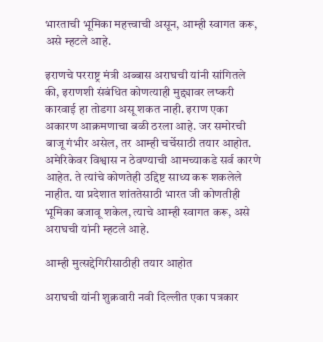भारताची भूमिका महत्त्वाची असून, आम्ही स्वागत करू, असे म्हटले आहे.

इराणचे परराष्ट्र मंत्री अब्बास अराघची यांनी सांगितले की, इराणशी संबंधित कोणत्याही मुद्द्यावर लष्करी कारवाई हा तोडगा असू शकत नाही. इराण एका अकारण आक्रमणाचा बळी ठरला आहे. जर समोरची बाजू गंभीर असेल, तर आम्ही चर्चेसाठी तयार आहोत. अमेरिकेवर विश्वास न ठेवण्याची आमच्याकडे सर्व कारणे आहेत. ते त्यांचे कोणतेही उद्दिष्ट साध्य करू शकलेले नाहीत. या प्रदेशात शांततेसाठी भारत जी कोणतीही भूमिका बजावू शकेल, त्याचे आम्ही स्वागत करू, असे अराघची यांनी म्हटले आहे.

आम्ही मुत्सद्देगिरीसाठीही तयार आहोत

अराघची यांनी शुक्रवारी नवी दिल्लीत एका पत्रकार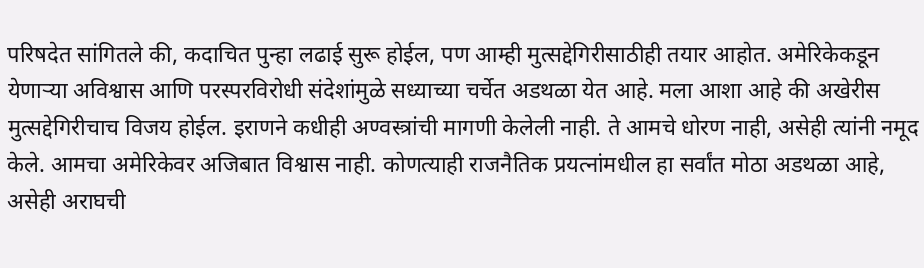परिषदेत सांगितले की, कदाचित पुन्हा लढाई सुरू होईल, पण आम्ही मुत्सद्देगिरीसाठीही तयार आहोत. अमेरिकेकडून येणाऱ्या अविश्वास आणि परस्परविरोधी संदेशांमुळे सध्याच्या चर्चेत अडथळा येत आहे. मला आशा आहे की अखेरीस मुत्सद्देगिरीचाच विजय होईल. इराणने कधीही अण्वस्त्रांची मागणी केलेली नाही. ते आमचे धोरण नाही, असेही त्यांनी नमूद केले. आमचा अमेरिकेवर अजिबात विश्वास नाही. कोणत्याही राजनैतिक प्रयत्नांमधील हा सर्वांत मोठा अडथळा आहे, असेही अराघची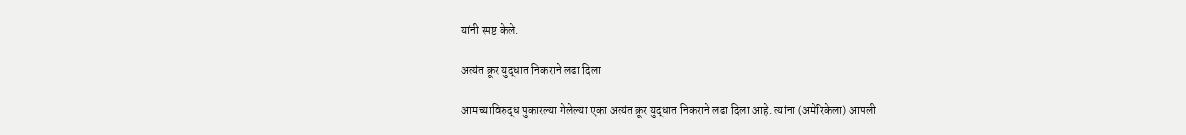यांनी स्पष्ट केले.

अत्यंत क्रूर युद्धात निकराने लढा दिला

आमच्याविरुद्ध पुकारल्या गेलेल्या एका अत्यंत क्रूर युद्धात निकराने लढा दिला आहे. त्यांना (अमेरिकेला) आपली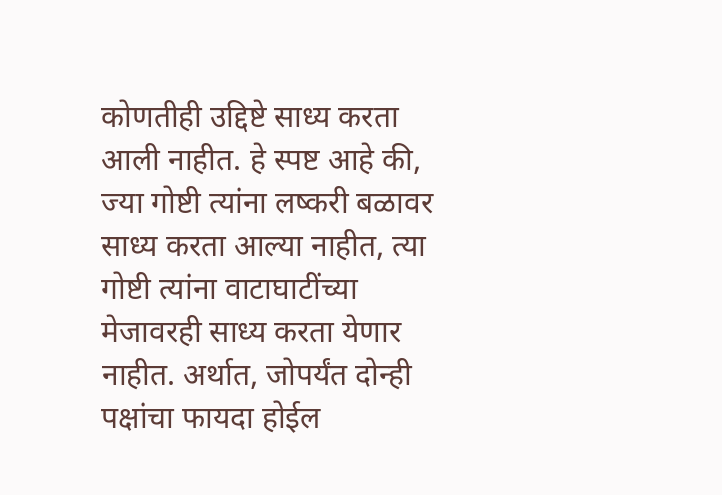कोणतीही उद्दिष्टे साध्य करता आली नाहीत. हे स्पष्ट आहे की, ज्या गोष्टी त्यांना लष्करी बळावर साध्य करता आल्या नाहीत, त्या गोष्टी त्यांना वाटाघाटींच्या मेजावरही साध्य करता येणार नाहीत. अर्थात, जोपर्यंत दोन्ही पक्षांचा फायदा होईल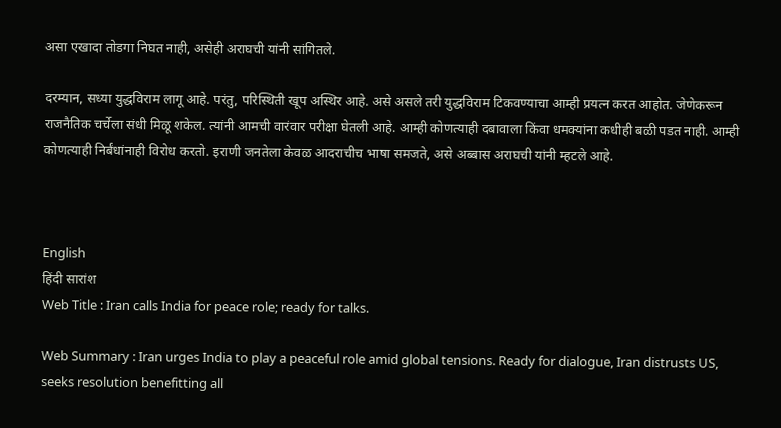असा एखादा तोडगा निघत नाही, असेही अराघची यांनी सांगितले.

दरम्यान, सध्या युद्धविराम लागू आहे. परंतु, परिस्थिती खूप अस्थिर आहे. असे असले तरी युद्धविराम टिकवण्याचा आम्ही प्रयत्न करत आहोत. जेणेकरून राजनैतिक चर्चेला संधी मिळू शकेल. त्यांनी आमची वारंवार परीक्षा घेतली आहे. आम्ही कोणत्याही दबावाला किंवा धमक्यांना कधीही बळी पडत नाही. आम्ही कोणत्याही निर्बंधांनाही विरोध करतो. इराणी जनतेला केवळ आदराचीच भाषा समजते, असे अब्बास अराघची यांनी म्हटले आहे.



English
हिंदी सारांश
Web Title : Iran calls India for peace role; ready for talks.

Web Summary : Iran urges India to play a peaceful role amid global tensions. Ready for dialogue, Iran distrusts US, seeks resolution benefitting all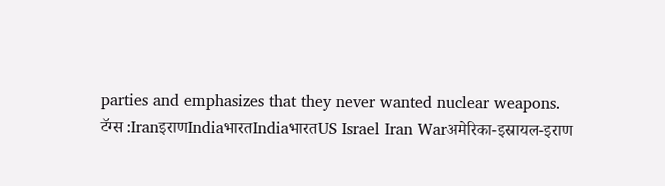parties and emphasizes that they never wanted nuclear weapons.
टॅग्स :IranइराणIndiaभारतIndiaभारतUS Israel Iran Warअमेरिका-इस्रायल-इराण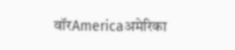वॉरAmericaअमेरिका